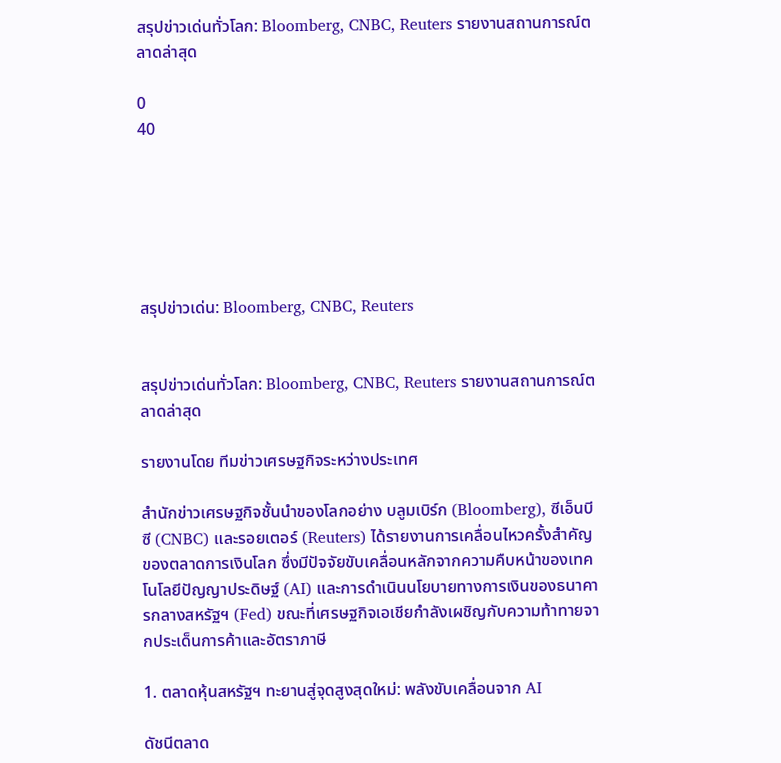สรุปข่าวเด่นทั่วโลก: Bloomberg, CNBC, Reuters รายงานสถานการณ์ตลาดล่าสุด

0
40






สรุปข่าวเด่น: Bloomberg, CNBC, Reuters


สรุปข่าวเด่นทั่วโลก: Bloomberg, CNBC, Reuters รายงานสถานการณ์ตลาดล่าสุด

รายงานโดย ทีมข่าวเศรษฐกิจระหว่างประเทศ

สำนักข่าวเศรษฐกิจชั้นนำของโลกอย่าง บลูมเบิร์ก (Bloomberg), ซีเอ็นบีซี (CNBC) และรอยเตอร์ (Reuters) ได้รายงานการเคลื่อนไหวครั้งสำคัญของตลาดการเงินโลก ซึ่งมีปัจจัยขับเคลื่อนหลักจากความคืบหน้าของเทคโนโลยีปัญญาประดิษฐ์ (AI) และการดำเนินนโยบายทางการเงินของธนาคารกลางสหรัฐฯ (Fed) ขณะที่เศรษฐกิจเอเชียกำลังเผชิญกับความท้าทายจากประเด็นการค้าและอัตราภาษี

1. ตลาดหุ้นสหรัฐฯ ทะยานสู่จุดสูงสุดใหม่: พลังขับเคลื่อนจาก AI

ดัชนีตลาด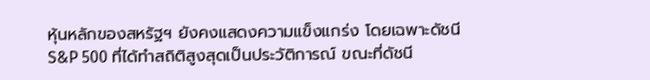หุ้นหลักของสหรัฐฯ ยังคงแสดงความแข็งแกร่ง โดยเฉพาะดัชนี S&P 500 ที่ได้ทำสถิติสูงสุดเป็นประวัติการณ์ ขณะที่ดัชนี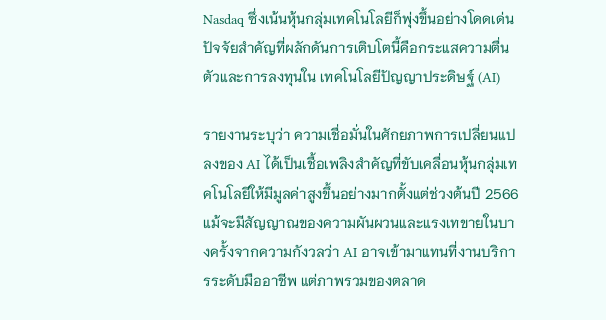Nasdaq ซึ่งเน้นหุ้นกลุ่มเทคโนโลยีก็พุ่งขึ้นอย่างโดดเด่น ปัจจัยสำคัญที่ผลักดันการเติบโตนี้คือกระแสความตื่นตัวและการลงทุนใน เทคโนโลยีปัญญาประดิษฐ์ (AI)

รายงานระบุว่า ความเชื่อมั่นในศักยภาพการเปลี่ยนแปลงของ AI ได้เป็นเชื้อเพลิงสำคัญที่ขับเคลื่อนหุ้นกลุ่มเทคโนโลยีให้มีมูลค่าสูงขึ้นอย่างมากตั้งแต่ช่วงต้นปี 2566 แม้จะมีสัญญาณของความผันผวนและแรงเทขายในบางครั้งจากความกังวลว่า AI อาจเข้ามาแทนที่งานบริการระดับมืออาชีพ แต่ภาพรวมของตลาด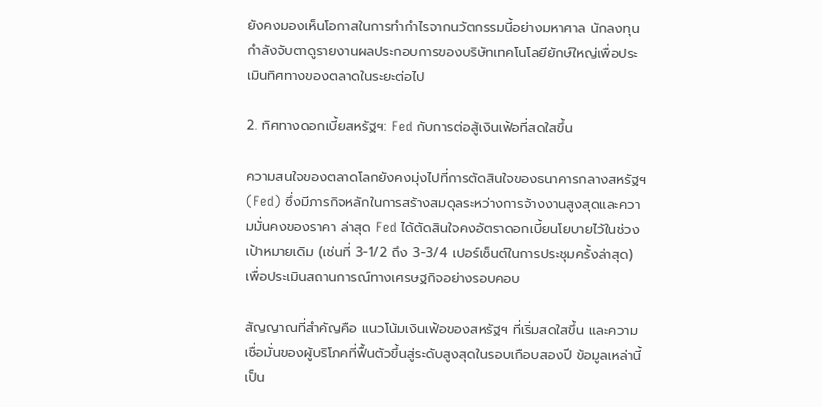ยังคงมองเห็นโอกาสในการทำกำไรจากนวัตกรรมนี้อย่างมหาศาล นักลงทุนกำลังจับตาดูรายงานผลประกอบการของบริษัทเทคโนโลยียักษ์ใหญ่เพื่อประเมินทิศทางของตลาดในระยะต่อไป

2. ทิศทางดอกเบี้ยสหรัฐฯ: Fed กับการต่อสู้เงินเฟ้อที่สดใสขึ้น

ความสนใจของตลาดโลกยังคงมุ่งไปที่การตัดสินใจของธนาคารกลางสหรัฐฯ (Fed) ซึ่งมีภารกิจหลักในการสร้างสมดุลระหว่างการจ้างงานสูงสุดและความมั่นคงของราคา ล่าสุด Fed ได้ตัดสินใจคงอัตราดอกเบี้ยนโยบายไว้ในช่วงเป้าหมายเดิม (เช่นที่ 3-1/2 ถึง 3-3/4 เปอร์เซ็นต์ในการประชุมครั้งล่าสุด) เพื่อประเมินสถานการณ์ทางเศรษฐกิจอย่างรอบคอบ

สัญญาณที่สำคัญคือ แนวโน้มเงินเฟ้อของสหรัฐฯ ที่เริ่มสดใสขึ้น และความเชื่อมั่นของผู้บริโภคที่ฟื้นตัวขึ้นสู่ระดับสูงสุดในรอบเกือบสองปี ข้อมูลเหล่านี้เป็น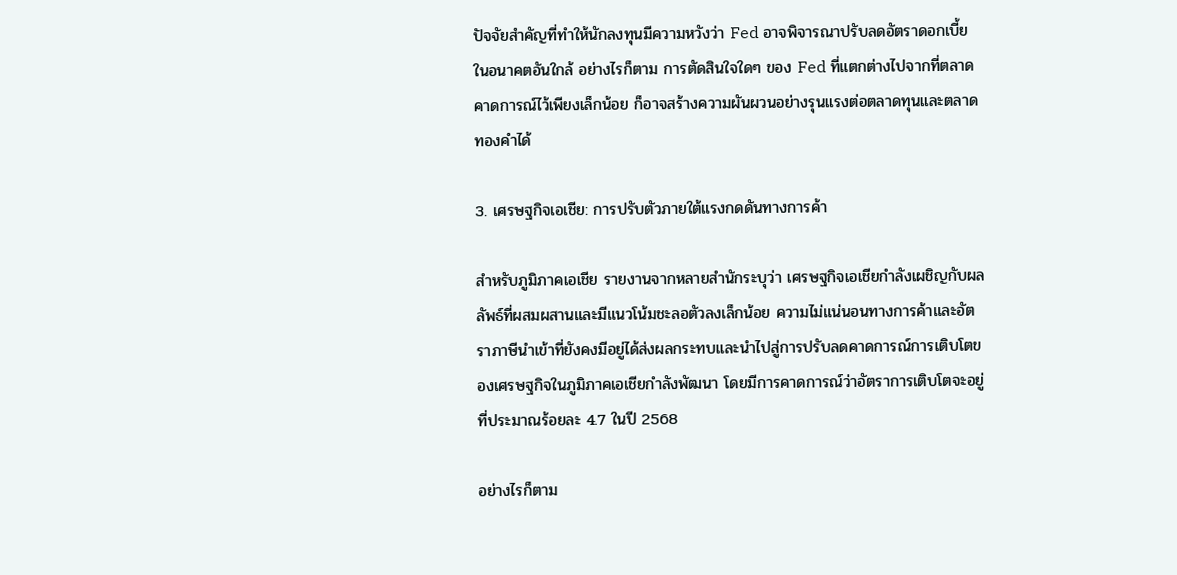ปัจจัยสำคัญที่ทำให้นักลงทุนมีความหวังว่า Fed อาจพิจารณาปรับลดอัตราดอกเบี้ยในอนาคตอันใกล้ อย่างไรก็ตาม การตัดสินใจใดๆ ของ Fed ที่แตกต่างไปจากที่ตลาดคาดการณ์ไว้เพียงเล็กน้อย ก็อาจสร้างความผันผวนอย่างรุนแรงต่อตลาดทุนและตลาดทองคำได้

3. เศรษฐกิจเอเชีย: การปรับตัวภายใต้แรงกดดันทางการค้า

สำหรับภูมิภาคเอเชีย รายงานจากหลายสำนักระบุว่า เศรษฐกิจเอเชียกำลังเผชิญกับผลลัพธ์ที่ผสมผสานและมีแนวโน้มชะลอตัวลงเล็กน้อย ความไม่แน่นอนทางการค้าและอัตราภาษีนำเข้าที่ยังคงมีอยู่ได้ส่งผลกระทบและนำไปสู่การปรับลดคาดการณ์การเติบโตของเศรษฐกิจในภูมิภาคเอเชียกำลังพัฒนา โดยมีการคาดการณ์ว่าอัตราการเติบโตจะอยู่ที่ประมาณร้อยละ 4.7 ในปี 2568

อย่างไรก็ตาม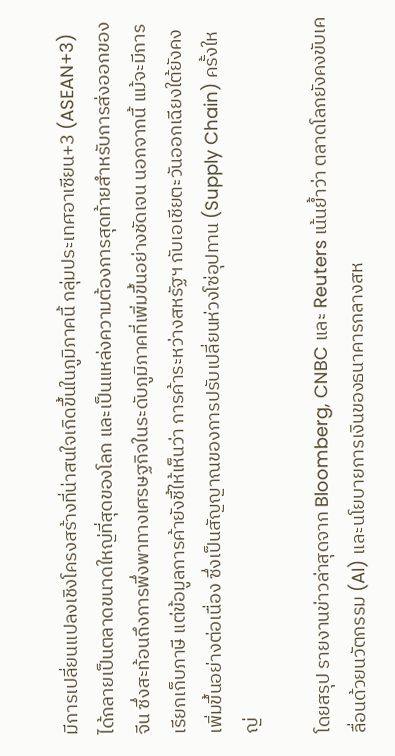มีการเปลี่ยนแปลงเชิงโครงสร้างที่น่าสนใจเกิดขึ้นในภูมิภาคนี้ กลุ่มประเทศอาเซียน+3 (ASEAN+3) ได้กลายเป็นตลาดขนาดใหญ่ที่สุดของโลก และเป็นแหล่งความต้องการสุดท้ายสำหรับการส่งออกของจีน ซึ่งสะท้อนถึงการพึ่งพาทางเศรษฐกิจในระดับภูมิภาคที่เพิ่มขึ้นอย่างชัดเจน นอกจากนี้ แม้จะมีการเรียกเก็บภาษี แต่ข้อมูลการค้ายังชี้ให้เห็นว่า การค้าระหว่างสหรัฐฯ กับเอเชียตะวันออกเฉียงใต้ยังคงเพิ่มขึ้นอย่างต่อเนื่อง ซึ่งเป็นสัญญาณของการปรับเปลี่ยนห่วงโซ่อุปทาน (Supply Chain) ครั้งใหญ่

โดยสรุป รายงานข่าวล่าสุดจาก Bloomberg, CNBC และ Reuters เน้นย้ำว่า ตลาดโลกยังคงขับเคลื่อนด้วยนวัตกรรม (AI) และนโยบายการเงินของธนาคารกลางสห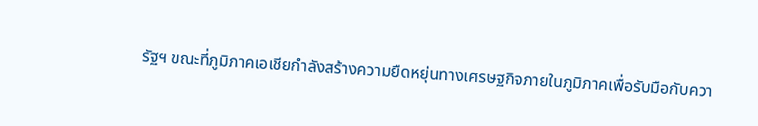รัฐฯ ขณะที่ภูมิภาคเอเชียกำลังสร้างความยืดหยุ่นทางเศรษฐกิจภายในภูมิภาคเพื่อรับมือกับควา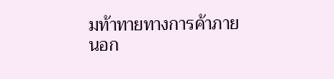มท้าทายทางการค้าภายนอก